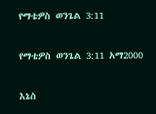የማቴዎስ ወንጌል 3:11

የማቴዎስ ወንጌል 3:11 አማ2000

እኔስ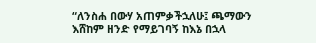“ለንስሐ በውሃ አጠምቃችኋለሁ፤ ጫማውን እሸከም ዘንድ የማይገባኝ ከእኔ በኋላ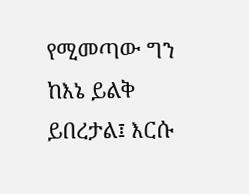የሚመጣው ግን ከእኔ ይልቅ ይበረታል፤ እርሱ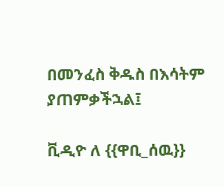በመንፈስ ቅዱስ በእሳትም ያጠምቃችኋል፤

ቪዲዮ ለ {{ዋቢ_ሰዉ}}